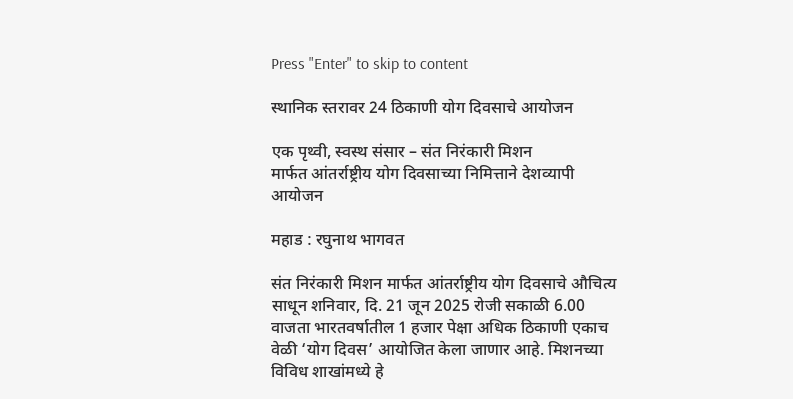Press "Enter" to skip to content

स्थानिक स्तरावर 24 ठिकाणी योग दिवसाचे आयोजन

एक पृथ्वी, स्वस्थ संसार – संत निरंकारी मिशन
मार्फत आंतर्राष्ट्रीय योग दिवसाच्या निमित्ताने देशव्यापी आयोजन

महाड : रघुनाथ भागवत

संत निरंकारी मिशन मार्फत आंतर्राष्ट्रीय योग दिवसाचे औचित्य साधून शनिवार, दि. 21 जून 2025 रोजी सकाळी 6.00 वाजता भारतवर्षातील 1 हजार पेक्षा अधिक ठिकाणी एकाच वेळी ‘योग दिवस’ आयोजित केला जाणार आहे. मिशनच्या विविध शाखांमध्ये हे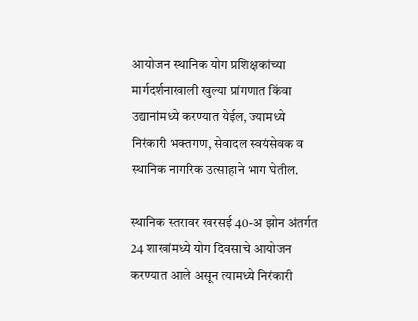आयोजन स्थानिक योग प्रशिक्षकांच्या मार्गदर्शनाखाली खुल्या प्रांगणात किंवा उद्यानांमध्ये करण्यात येईल, ज्यामध्ये निरंकारी भक्तगण, सेवादल स्वयंसेवक व स्थानिक नागरिक उत्साहाने भाग घेतील.

स्थानिक स्तरावर खरसई 40-अ झोन अंतर्गत 24 शाखांमध्ये योग दिवसाचे आयोजन करण्यात आले असून त्यामध्ये निरंकारी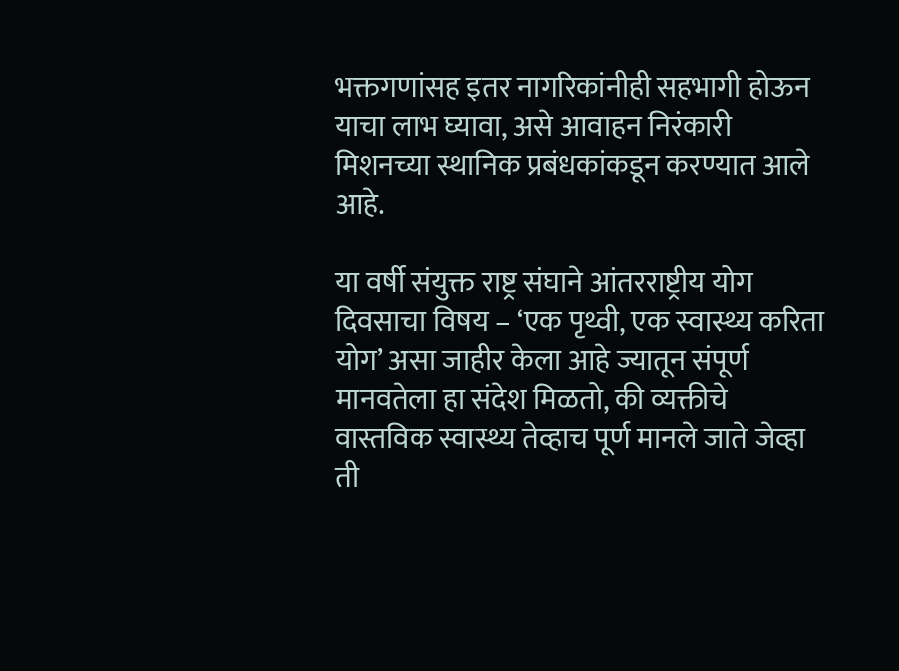भक्तगणांसह इतर नागरिकांनीही सहभागी होऊन याचा लाभ घ्यावा, असे आवाहन निरंकारी मिशनच्या स्थानिक प्रबंधकांकडून करण्यात आले आहे.

या वर्षी संयुक्त राष्ट्र संघाने आंतरराष्ट्रीय योग दिवसाचा विषय – ‘एक पृथ्वी, एक स्वास्थ्य करिता योग’ असा जाहीर केला आहे ज्यातून संपूर्ण मानवतेला हा संदेश मिळतो, की व्यक्तीचे वास्तविक स्वास्थ्य तेव्हाच पूर्ण मानले जाते जेव्हा ती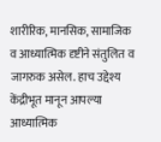शारीरिक, मानसिक, सामाजिक व आध्यात्मिक दृष्टीने संतुलित व जागरुक असेल. हाच उद्देश्य केंद्रीभूत मानून आपल्या आध्यात्मिक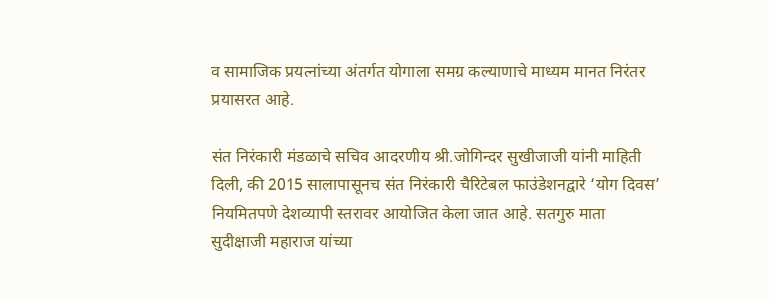व सामाजिक प्रयत्नांच्या अंतर्गत योगाला समग्र कल्याणाचे माध्यम मानत निरंतर प्रयासरत आहे.

संत निरंकारी मंडळाचे सचिव आदरणीय श्री.जोगिन्दर सुखीजाजी यांनी माहिती दिली, की 2015 सालापासूनच संत निरंकारी चैरिटेबल फाउंडेशनद्वारे ‘योग दिवस’ नियमितपणे देशव्यापी स्तरावर आयोजित केला जात आहे. सतगुरु माता सुदीक्षाजी महाराज यांच्या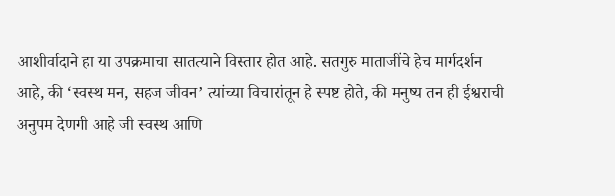आशीर्वादाने हा या उपक्रमाचा सातत्याने विस्तार होत आहे. सतगुरु माताजींचे हेच मार्गदर्शन आहे, की ‘स्वस्थ मन, सहज जीवन’ त्यांच्या विचारांतून हे स्पष्ट होते, की मनुष्य तन ही ईश्वराची अनुपम देणगी आहे जी स्वस्थ आणि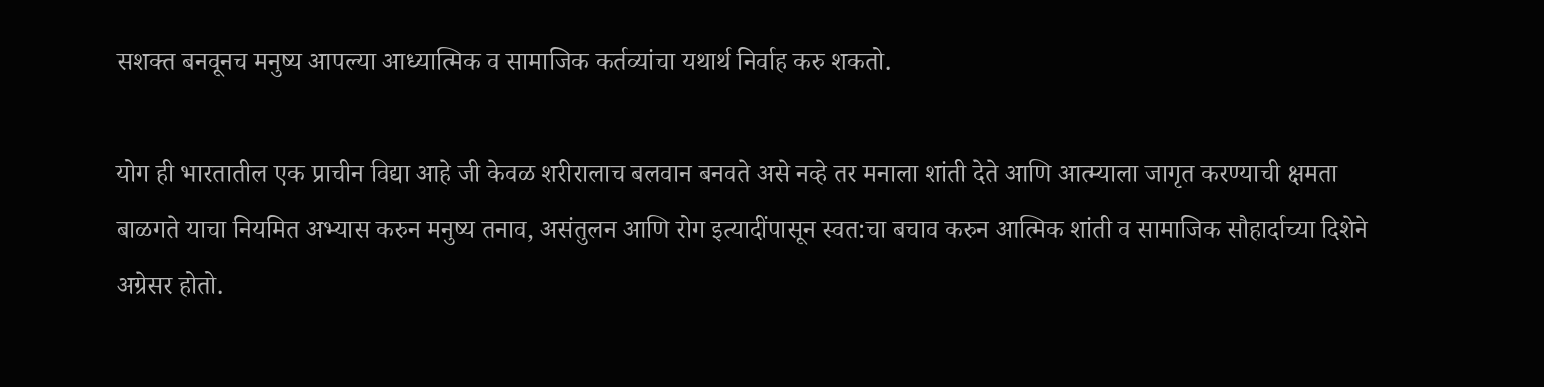सशक्त बनवूनच मनुष्य आपल्या आध्यात्मिक व सामाजिक कर्तव्यांचा यथार्थ निर्वाह करु शकतो.

योग ही भारतातील एक प्राचीन विद्या आहे जी केवळ शरीरालाच बलवान बनवते असे नव्हे तर मनाला शांती देते आणि आत्म्याला जागृत करण्याची क्षमता बाळगते याचा नियमित अभ्यास करुन मनुष्य तनाव, असंतुलन आणि रोग इत्यादींपासून स्वत:चा बचाव करुन आत्मिक शांती व सामाजिक सौहार्दाच्या दिशेने अग्रेसर होतो.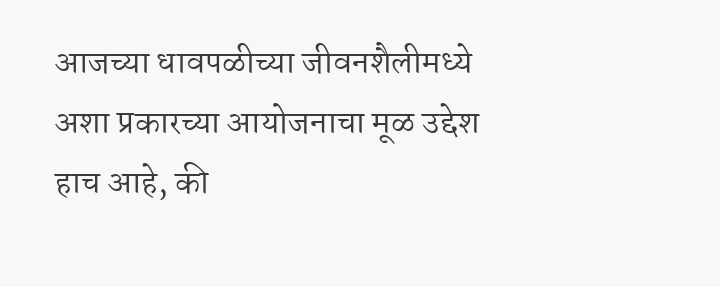आजच्या धावपळीच्या जीवनशैलीमध्ये अशा प्रकारच्या आयोजनाचा मूळ उद्देश हाच आहे, की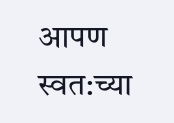आपण स्वत:च्या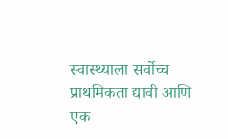स्वास्थ्याला सर्वोच्च प्राथमिकता द्यावी आणि एक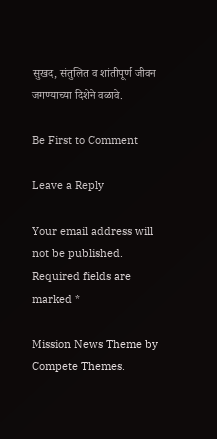सुखद, संतुलित व शांतीपूर्ण जीवन जगण्याच्या दिशेने वळावे.

Be First to Comment

Leave a Reply

Your email address will not be published. Required fields are marked *

Mission News Theme by Compete Themes.